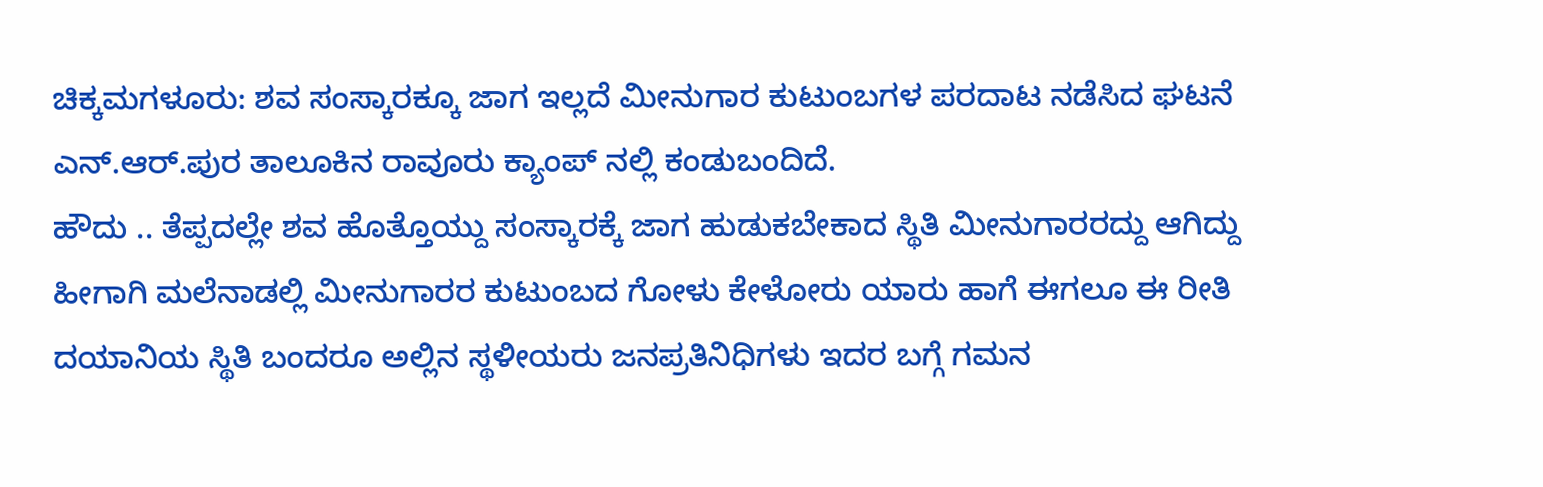ಚಿಕ್ಕಮಗಳೂರು: ಶವ ಸಂಸ್ಕಾರಕ್ಕೂ ಜಾಗ ಇಲ್ಲದೆ ಮೀನುಗಾರ ಕುಟುಂಬಗಳ ಪರದಾಟ ನಡೆಸಿದ ಘಟನೆ ಎನ್.ಆರ್.ಪುರ ತಾಲೂಕಿನ ರಾವೂರು ಕ್ಯಾಂಪ್ ನಲ್ಲಿ ಕಂಡುಬಂದಿದೆ.
ಹೌದು .. ತೆಪ್ಪದಲ್ಲೇ ಶವ ಹೊತ್ತೊಯ್ದು ಸಂಸ್ಕಾರಕ್ಕೆ ಜಾಗ ಹುಡುಕಬೇಕಾದ ಸ್ಥಿತಿ ಮೀನುಗಾರರದ್ದು ಆಗಿದ್ದು ಹೀಗಾಗಿ ಮಲೆನಾಡಲ್ಲಿ ಮೀನುಗಾರರ ಕುಟುಂಬದ ಗೋಳು ಕೇಳೋರು ಯಾರು ಹಾಗೆ ಈಗಲೂ ಈ ರೀತಿ ದಯಾನಿಯ ಸ್ಥಿತಿ ಬಂದರೂ ಅಲ್ಲಿನ ಸ್ಥಳೀಯರು ಜನಪ್ರತಿನಿಧಿಗಳು ಇದರ ಬಗ್ಗೆ ಗಮನ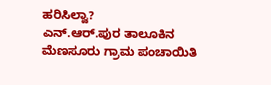ಹರಿಸಿಲ್ವಾ?
ಎನ್.ಆರ್.ಪುರ ತಾಲೂಕಿನ ಮೆಣಸೂರು ಗ್ರಾಮ ಪಂಚಾಯಿತಿ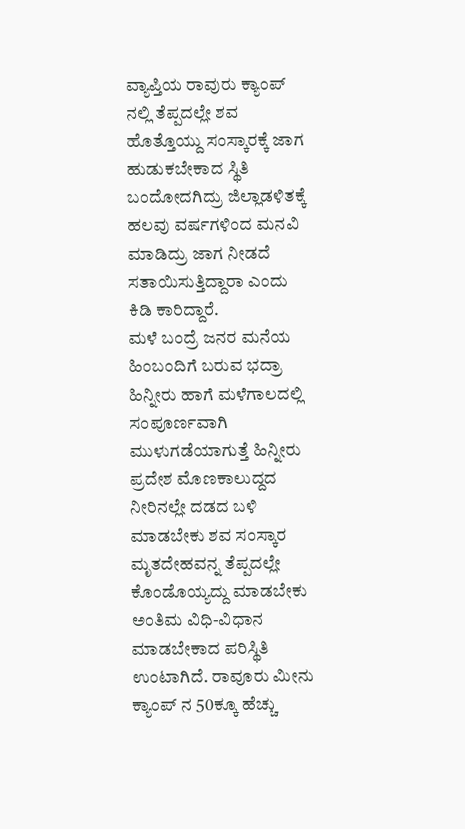ವ್ಯಾಪ್ತಿಯ ರಾವುರು ಕ್ಯಾಂಪ್ ನಲ್ಲಿ ತೆಪ್ಪದಲ್ಲೇ ಶವ ಹೊತ್ತೊಯ್ದು ಸಂಸ್ಕಾರಕ್ಕೆ ಜಾಗ ಹುಡುಕಬೇಕಾದ ಸ್ಥಿತಿ ಬಂದೋದಗಿದ್ರು ಜಿಲ್ಲಾಡಳಿತಕ್ಕೆ ಹಲವು ವರ್ಷಗಳಿಂದ ಮನವಿ ಮಾಡಿದ್ರು ಜಾಗ ನೀಡದೆ ಸತಾಯಿಸುತ್ತಿದ್ದಾರಾ ಎಂದು ಕಿಡಿ ಕಾರಿದ್ದಾರೆ.
ಮಳೆ ಬಂದ್ರೆ ಜನರ ಮನೆಯ ಹಿಂಬಂದಿಗೆ ಬರುವ ಭದ್ರಾ ಹಿನ್ನೀರು ಹಾಗೆ ಮಳೆಗಾಲದಲ್ಲಿ ಸಂಪೂರ್ಣವಾಗಿ ಮುಳುಗಡೆಯಾಗುತ್ತೆ ಹಿನ್ನೀರು ಪ್ರದೇಶ ಮೊಣಕಾಲುದ್ದದ ನೀರಿನಲ್ಲೇ ದಡದ ಬಳಿ ಮಾಡಬೇಕು ಶವ ಸಂಸ್ಕಾರ ಮೃತದೇಹವನ್ನ ತೆಪ್ಪದಲ್ಲೇ ಕೊಂಡೊಯ್ಯದ್ದು ಮಾಡಬೇಕು ಅಂತಿಮ ವಿಧಿ-ವಿಧಾನ ಮಾಡಬೇಕಾದ ಪರಿಸ್ಥಿತಿ ಉಂಟಾಗಿದೆ. ರಾವೂರು ಮೀನು ಕ್ಯಾಂಪ್ ನ 50ಕ್ಕೂ ಹೆಚ್ಚು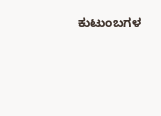ಕುಟುಂಬಗಳ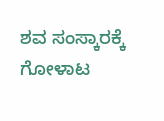ಶವ ಸಂಸ್ಕಾರಕ್ಕೆ ಗೋಳಾಟ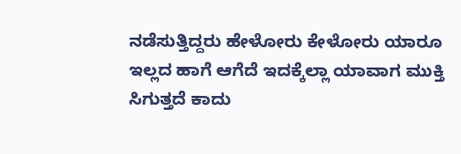ನಡೆಸುತ್ತಿದ್ದರು ಹೇಳೋರು ಕೇಳೋರು ಯಾರೂ ಇಲ್ಲದ ಹಾಗೆ ಆಗೆದೆ ಇದಕ್ಕೆಲ್ಲಾ ಯಾವಾಗ ಮುಕ್ತಿ ಸಿಗುತ್ತದೆ ಕಾದು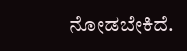ನೋಡಬೇಕಿದೆ.